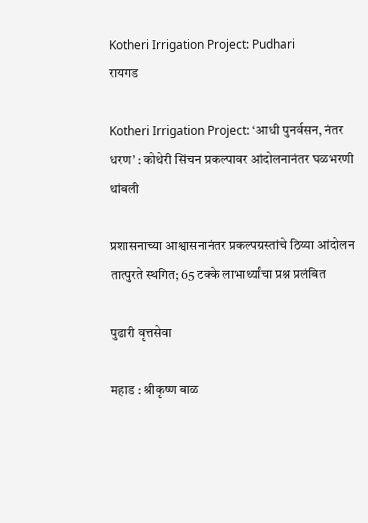Kotheri Irrigation Project: Pudhari
रायगड

Kotheri Irrigation Project: ‘आधी पुनर्वसन, नंतर धरण’ : कोथेरी सिंचन प्रकल्पावर आंदोलनानंतर घळभरणी थांबली

प्रशासनाच्या आश्वासनानंतर प्रकल्पग्रस्तांचे ठिय्या आंदोलन तात्पुरते स्थगित; 65 टक्के लाभार्थ्यांचा प्रश्न प्रलंबित

पुढारी वृत्तसेवा

महाड : श्रीकृष्ण बाळ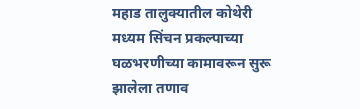महाड तालुक्यातील कोथेरी मध्यम सिंचन प्रकल्पाच्या घळभरणीच्या कामावरून सुरू झालेला तणाव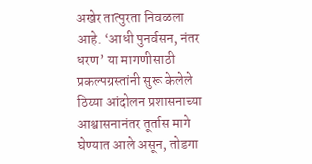अखेर तात्पुरता निवळला आहे. ‘आधी पुनर्वसन, नंतर धरण‌’ या मागणीसाठी प्रकल्पग्रस्तांनी सुरू केलेले ठिय्या आंदोलन प्रशासनाच्या आश्वासनानंतर तूर्तास मागे घेण्यात आले असून, तोडगा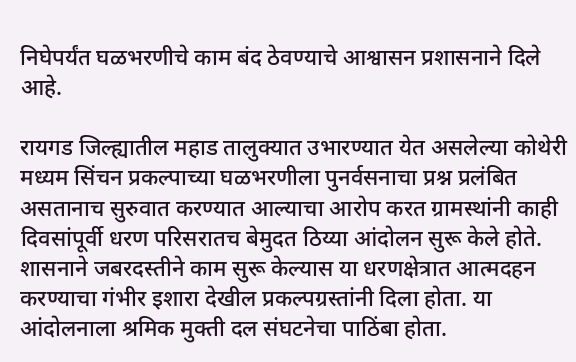निघेपर्यंत घळभरणीचे काम बंद ठेवण्याचे आश्वासन प्रशासनाने दिले आहे.

रायगड जिल्ह्यातील महाड तालुक्यात उभारण्यात येत असलेल्या कोथेरी मध्यम सिंचन प्रकल्पाच्या घळभरणीला पुनर्वसनाचा प्रश्न प्रलंबित असतानाच सुरुवात करण्यात आल्याचा आरोप करत ग्रामस्थांनी काही दिवसांपूर्वी धरण परिसरातच बेमुदत ठिय्या आंदोलन सुरू केले होते. शासनाने जबरदस्तीने काम सुरू केल्यास या धरणक्षेत्रात आत्मदहन करण्याचा गंभीर इशारा देखील प्रकल्पग्रस्तांनी दिला होता. या आंदोलनाला श्रमिक मुक्ती दल संघटनेचा पाठिंबा होता.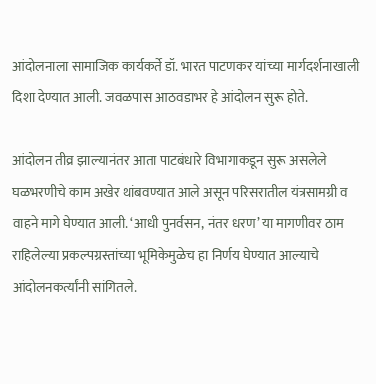आंदोलनाला सामाजिक कार्यकर्ते डॉ. भारत पाटणकर यांच्या मार्गदर्शनाखाली दिशा देण्यात आली. जवळपास आठवडाभर हे आंदोलन सुरू होते.

आंदोलन तीव्र झाल्यानंतर आता पाटबंधारे विभागाकडून सुरू असलेले घळभरणीचे काम अखेर थांबवण्यात आले असून परिसरातील यंत्रसामग्री व वाहने मागे घेण्यात आली. ‘आधी पुनर्वसन, नंतर धरण‌’ या मागणीवर ठाम राहिलेल्या प्रकल्पग्रस्तांच्या भूमिकेमुळेच हा निर्णय घेण्यात आल्याचे आंदोलनकर्त्यांनी सांगितले.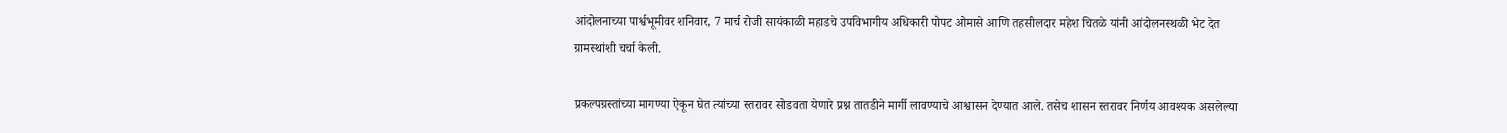आंदोलनाच्या पार्श्वभूमीवर शनिवार, 7 मार्च रोजी सायंकाळी महाडचे उपविभागीय अधिकारी पोपट ओमासे आणि तहसीलदार महेश चितळे यांनी आंदोलनस्थळी भेट देत ग्रामस्थांशी चर्चा केली.

प्रकल्पग्रस्तांच्या मागण्या ऐकून घेत त्यांच्या स्तरावर सोडवता येणारे प्रश्न तातडीने मार्गी लावण्याचे आश्वासन देण्यात आले. तसेच शासन स्तरावर निर्णय आवश्यक असलेल्या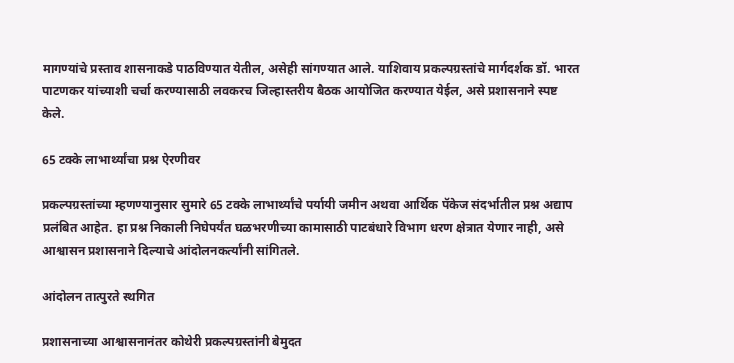मागण्यांचे प्रस्ताव शासनाकडे पाठविण्यात येतील, असेही सांगण्यात आले. याशिवाय प्रकल्पग्रस्तांचे मार्गदर्शक डॉ. भारत पाटणकर यांच्याशी चर्चा करण्यासाठी लवकरच जिल्हास्तरीय बैठक आयोजित करण्यात येईल, असे प्रशासनाने स्पष्ट केले.

65 टक्के लाभार्थ्यांचा प्रश्न ऐरणीवर

प्रकल्पग्रस्तांच्या म्हणण्यानुसार सुमारे 65 टक्के लाभार्थ्यांचे पर्यायी जमीन अथवा आर्थिक पॅकेज संदर्भातील प्रश्न अद्याप प्रलंबित आहेत. हा प्रश्न निकाली निघेपर्यंत घळभरणीच्या कामासाठी पाटबंधारे विभाग धरण क्षेत्रात येणार नाही, असे आश्वासन प्रशासनाने दिल्याचे आंदोलनकर्त्यांनी सांगितले.

आंदोलन तात्पुरते स्थगित

प्रशासनाच्या आश्वासनानंतर कोथेरी प्रकल्पग्रस्तांनी बेमुदत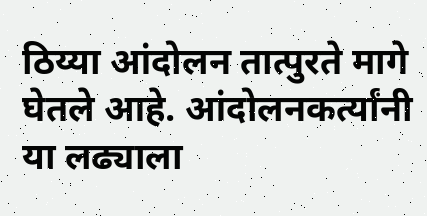ठिय्या आंदोलन तात्पुरते मागे घेतले आहे. आंदोलनकर्त्यांनी या लढ्याला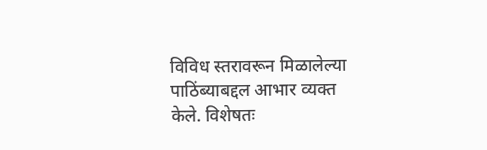विविध स्तरावरून मिळालेल्या पाठिंब्याबद्दल आभार व्यक्त केले. विशेषतः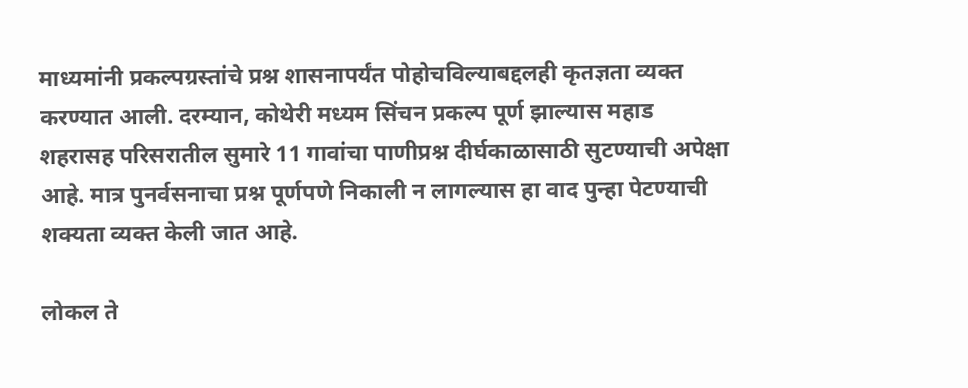माध्यमांनी प्रकल्पग्रस्तांचे प्रश्न शासनापर्यंत पोहोचविल्याबद्दलही कृतज्ञता व्यक्त करण्यात आली. दरम्यान, कोथेरी मध्यम सिंचन प्रकल्प पूर्ण झाल्यास महाड शहरासह परिसरातील सुमारे 11 गावांचा पाणीप्रश्न दीर्घकाळासाठी सुटण्याची अपेक्षा आहे. मात्र पुनर्वसनाचा प्रश्न पूर्णपणे निकाली न लागल्यास हा वाद पुन्हा पेटण्याची शक्यता व्यक्त केली जात आहे.

लोकल ते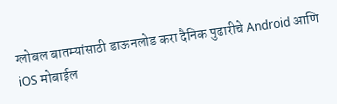ग्लोबल बातम्यांसाठी डाऊनलोड करा दैनिक पुढारीचे Android आणि iOS मोबाईल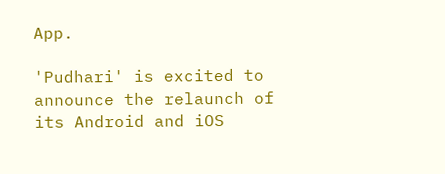App.

'Pudhari' is excited to announce the relaunch of its Android and iOS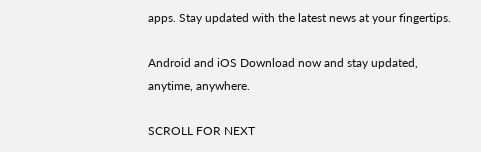apps. Stay updated with the latest news at your fingertips.

Android and iOS Download now and stay updated, anytime, anywhere.

SCROLL FOR NEXT